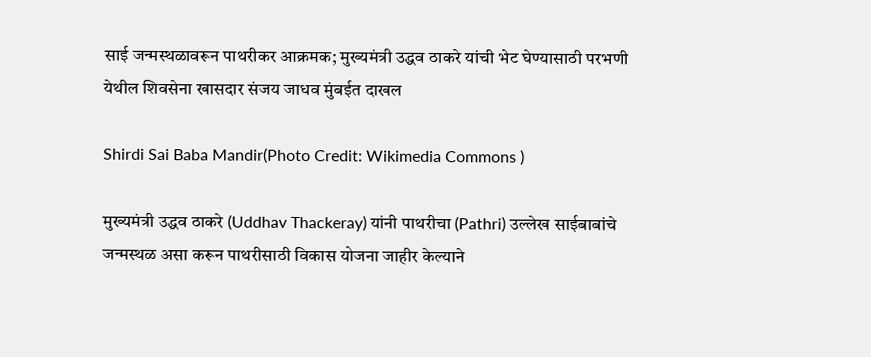साई जन्मस्थळावरून पाथरीकर आक्रमक; मुख्यमंत्री उद्धव ठाकरे यांची भेट घेण्यासाठी परभणी येथील शिवसेना खासदार संजय जाधव मुंबईत दाखल

Shirdi Sai Baba Mandir(Photo Credit: Wikimedia Commons )

मुख्यमंत्री उद्धव ठाकरे (Uddhav Thackeray) यांनी पाथरीचा (Pathri) उल्लेख साईबाबांचे जन्मस्थळ असा करून पाथरीसाठी विकास योजना जाहीर केल्याने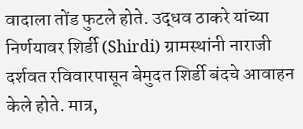वादाला तोंड फुटले होते. उद्धव ठाकरे यांच्या निर्णयावर शिर्डी (Shirdi) ग्रामस्थांनी नाराजी दर्शवत रविवारपासून बेमुदत शिर्डी बंदचे आवाहन केले होते. मात्र,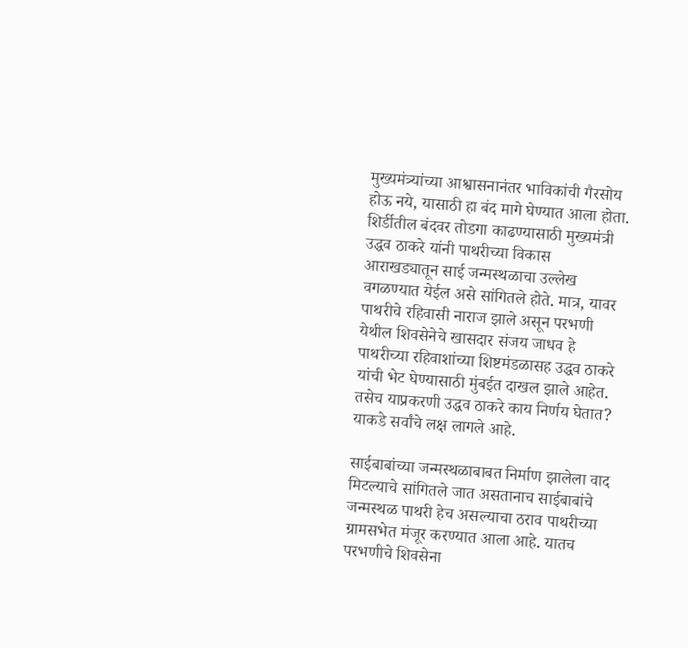मुख्यमंत्र्यांच्या आश्वासनानंतर भाविकांची गैरसोय होऊ नये, यासाठी हा बंद मागे घेण्यात आला होता. शिर्डीतील बंदवर तोडगा काढण्यासाठी मुख्यमंत्री उद्धव ठाकरे यांनी पाथरीच्या विकास आराखड्यातून साई जन्मस्थळाचा उल्लेख वगळण्यात येईल असे सांगितले होते. मात्र, यावर पाथरीचे रहिवासी नाराज झाले असून परभणी येथील शिवसेनेचे खासदार संजय जाधव हे पाथरीच्या रहिवाशांच्या शिष्टमंडळासह उद्धव ठाकरे यांची भेट घेण्यासाठी मुंबईत दाखल झाले आहेत. तसेच याप्रकरणी उद्धव ठाकरे काय निर्णय घेतात? याकडे सर्वांचे लक्ष लागले आहे.

साईबाबांच्या जन्मस्थळाबाबत निर्माण झालेला वाद मिटल्याचे सांगितले जात असतानाच साईबाबांचे जन्मस्थळ पाथरी हेच असल्याचा ठराव पाथरीच्या ग्रामसभेत मंजूर करण्यात आला आहे. यातच परभणीचे शिवसेना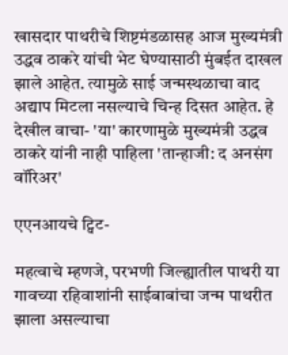खासदार पाथरीचे शिष्टमंडळासह आज मुख्यमंत्री उद्धव ठाकरे यांची भेट घेण्यासाठी मुंबईत दाखल झाले आहेत. त्यामुळे साई जन्मस्थळाचा वाद अद्याप मिटला नसल्याचे चिन्ह दिसत आहेत. हे देखील वाचा- 'या' कारणामुळे मुख्यमंत्री उद्धव ठाकरे यांनी नाही पाहिला 'तान्हाजी: द अनसंग वॉरिअर'

एएनआयचे ट्विट-

महत्वाचे म्हणजे, परभणी जिल्ह्यातील पाथरी या गावच्या रहिवाशांनी साईबाबांचा जन्म पाथरीत झाला असल्याचा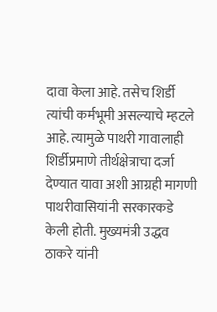दावा केला आहे. तसेच शिर्डी त्यांची कर्मभूमी असल्याचे म्हटले आहे. त्यामुळे पाथरी गावालाही शिर्डीप्रमाणे तीर्थक्षेत्राचा दर्जा देण्यात यावा अशी आग्रही मागणी पाथरीवासियांनी सरकारकडे केली होती. मुख्यमंत्री उद्धव ठाकरे यांनी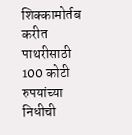शिक्कामोर्तब करीत पाथरीसाठी 100 कोटी रुपयांच्या निधीची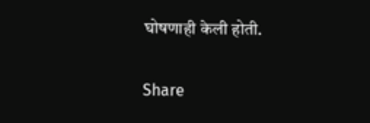घोषणाही केली होती.

Share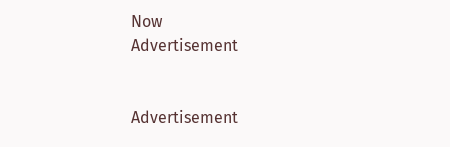Now
Advertisement


Advertisement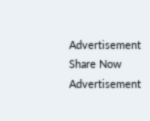Advertisement
Share Now
Advertisement